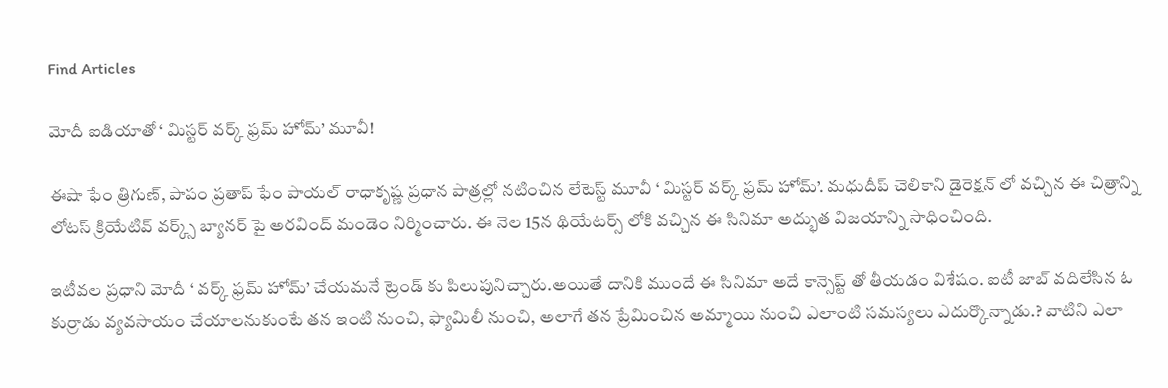Find Articles

మోదీ ఐడియాతో ‘ మిస్టర్ వర్క్ ఫ్రమ్ హోమ్’ మూవీ!

ఈషా ఫేం త్రిగుణ్, పాపం ప్రతాప్ ఫేం పాయల్ రాధాకృష్ణ ప్రధాన పాత్రల్లో నటించిన లేటెస్ట్ మూవీ ‘ మిస్టర్ వర్క్ ఫ్రమ్ హోమ్’. మధుదీప్ చెలికాని డైరెక్షన్ లో వచ్చిన ఈ చిత్రాన్ని లోటస్ క్రియేటివ్ వర్క్స్ బ్యానర్ పై అరవింద్ మండెం నిర్మించారు. ఈ నెల 15న థియేటర్స్ లోకి వచ్చిన ఈ సినిమా అద్భుత విజయాన్ని సాధించింది.

ఇటీవల ప్రధాని మోదీ ‘ వర్క్ ఫ్రమ్ హోమ్’ చేయమనే ట్రెండ్ కు పిలుపునిచ్చారు.అయితే దానికి ముందే ఈ సినిమా అదే కాన్సెప్ట్ తో తీయడం విశేషం. ఐటీ జాబ్ వదిలేసిన ఓ కుర్రాడు వ్యవసాయం చేయాలనుకుంటే తన ఇంటి నుంచి, ఫ్యామిలీ నుంచి, అలాగే తన ప్రేమించిన అమ్మాయి నుంచి ఎలాంటి సమస్యలు ఎదుర్కొన్నాడు.? వాటిని ఎలా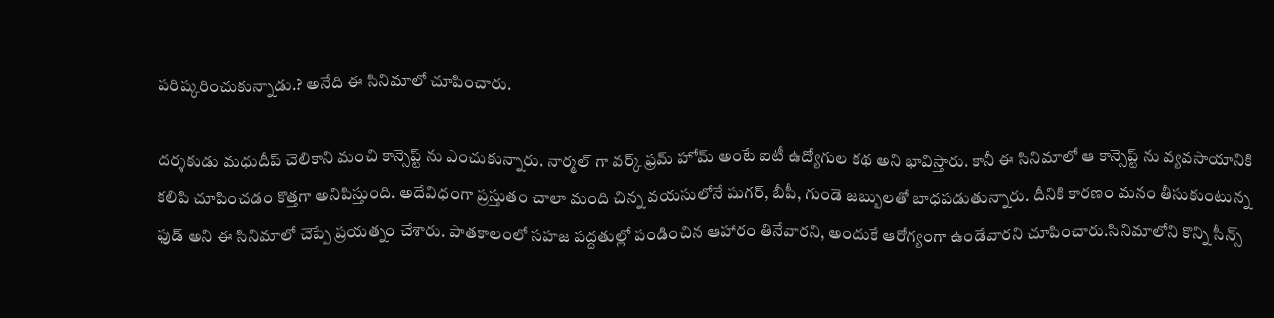పరిష్కరించుకున్నాడు.? అనేది ఈ సినిమాలో చూపించారు.

దర్శకుడు మధుదీప్ చెలికాని మంచి కాన్సెప్ట్ ను ఎంచుకున్నారు. నార్మల్ గా వర్క్ ఫ్రమ్ హోమ్ అంటే ఐటీ ఉద్యోగుల కథ అని భావిస్తారు. కానీ ఈ సినిమాలో ఆ కాన్సెప్ట్ ను వ్యవసాయానికి కలిపి చూపించడం కొత్తగా అనిపిస్తుంది. అదేవిధంగా ప్రస్తుతం చాలా మంది చిన్న వయసులోనే షుగర్, బీపీ, గుండె జబ్బులతో బాధపడుతున్నారు. దీనికి కారణం మనం తీసుకుంటున్న ఫుడ్ అని ఈ సినిమాలో చెప్పే ప్రయత్నం చేశారు. పాతకాలంలో సహజ పద్దతుల్లో పండించిన ఆహారం తినేవారని, అందుకే ఆరోగ్యంగా ఉండేవారని చూపించారు.సినిమాలోని కొన్ని సీన్స్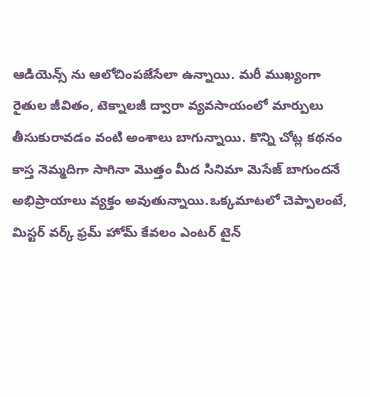ఆడియెన్స్ ను ఆలోచింపజేసేలా ఉన్నాయి. మరీ ముఖ్యంగా రైతుల జీవితం, టెక్నాలజీ ద్వారా వ్యవసాయంలో మార్పులు తీసుకురావడం వంటి అంశాలు బాగున్నాయి. కొన్ని చోట్ల కథనం కాస్త నెమ్మదిగా సాగినా మొత్తం మీద సినిమా మెసేజ్ బాగుందనే అభిప్రాయాలు వ్యక్తం అవుతున్నాయి.ఒక్కమాటలో చెప్పాలంటే, మిస్టర్ వర్క్ ఫ్రమ్ హోమ్ కేవలం ఎంటర్ టైన్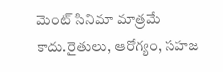మెంట్ సినిమా మాత్రమే కాదు.రైతులు, ఆరోగ్యం, సహజ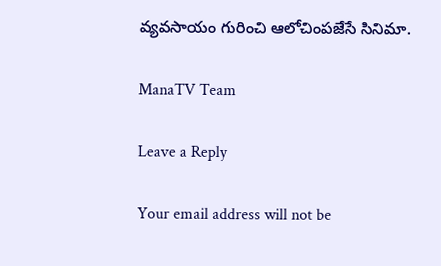వ్యవసాయం గురించి ఆలోచింపజేసే సినిమా.

ManaTV Team

Leave a Reply

Your email address will not be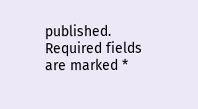published. Required fields are marked *